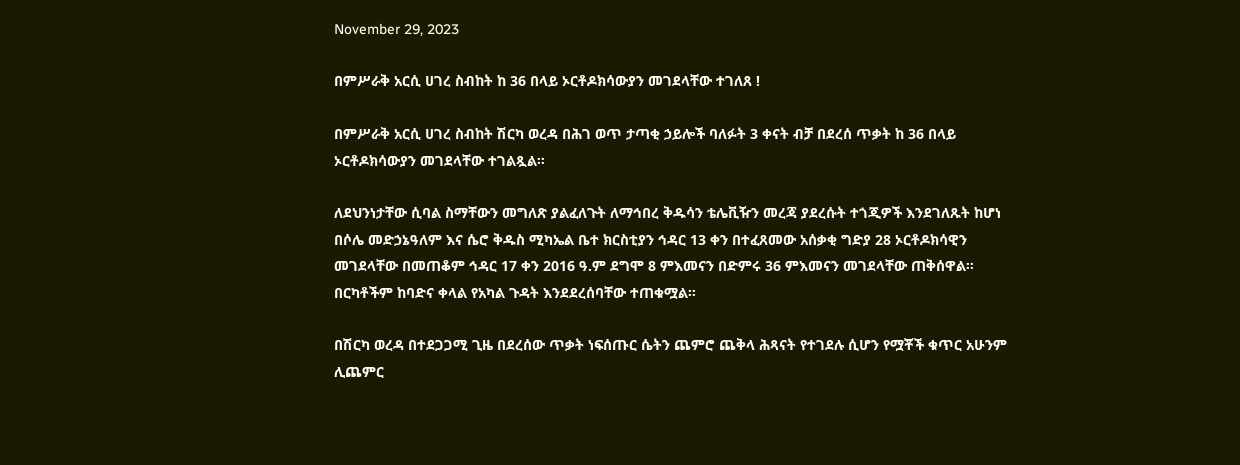November 29, 2023

በምሥራቅ አርሲ ሀገረ ስብከት ከ 36 በላይ ኦርቶዶክሳውያን መገደላቸው ተገለጸ !

በምሥራቅ አርሲ ሀገረ ስብከት ሽርካ ወረዳ በሕገ ወጥ ታጣቂ ኃይሎች ባለፉት 3 ቀናት ብቻ በደረሰ ጥቃት ከ 36 በላይ ኦርቶዶክሳውያን መገደላቸው ተገልጿል።

ለደህንነታቸው ሲባል ስማቸውን መግለጽ ያልፈለጉት ለማኅበረ ቅዱሳን ቴሌቪዥን መረጃ ያደረሱት ተጎጂዎች እንደገለጹት ከሆነ በሶሌ መድኃኔዓለም እና ሴሮ ቅዱስ ሚካኤል ቤተ ክርስቲያን ኅዳር 13 ቀን በተፈጸመው አሰቃቂ ግድያ 28 ኦርቶዶክሳዊን መገደላቸው በመጠቆም ኅዳር 17 ቀን 2016 ዓ.ም ደግሞ 8 ምእመናን በድምሩ 36 ምእመናን መገደላቸው ጠቅሰዋል፡፡ በርካቶችም ከባድና ቀላል የአካል ጉዳት እንደደረሰባቸው ተጠቁሟል፡፡

በሽርካ ወረዳ በተደጋጋሚ ጊዜ በደረሰው ጥቃት ነፍሰጡር ሴትን ጨምሮ ጨቅላ ሕጻናት የተገደሉ ሲሆን የሟቾች ቁጥር አሁንም ሊጨምር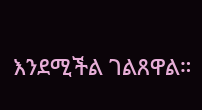እንደሚችል ገልጸዋል።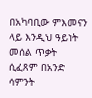በአካባቢው ምእመናን ላይ እንዲህ ዓይነት መሰል ጥቃት ሲፈጸም በአንድ ሳምንት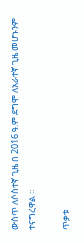ውስጥ ለሶስተኛ ጊዜ በ 2016 ዓ.ም ደግሞ ለአራተኛ ጊዜ መሆኑንም ተናግረዋል ።

ጥቃቱ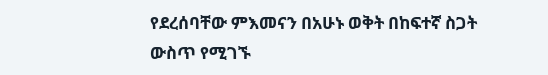የደረሰባቸው ምእመናን በአሁኑ ወቅት በከፍተኛ ስጋት ውስጥ የሚገኙ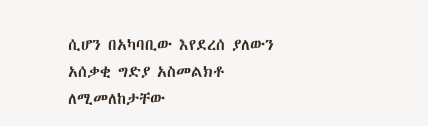ሲሆን በአካባቢው እየደረሰ ያለውን አሰቃቂ ግድያ አስመልክቶ ለሚመለከታቸው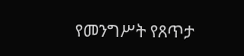የመንግሥት የጸጥታ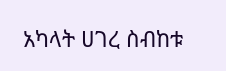አካላት ሀገረ ስብከቱ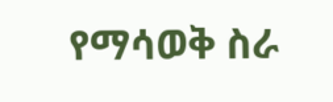የማሳወቅ ስራ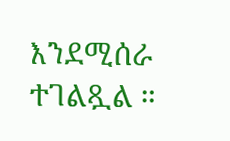እንደሚሰራ ተገልጿል ።